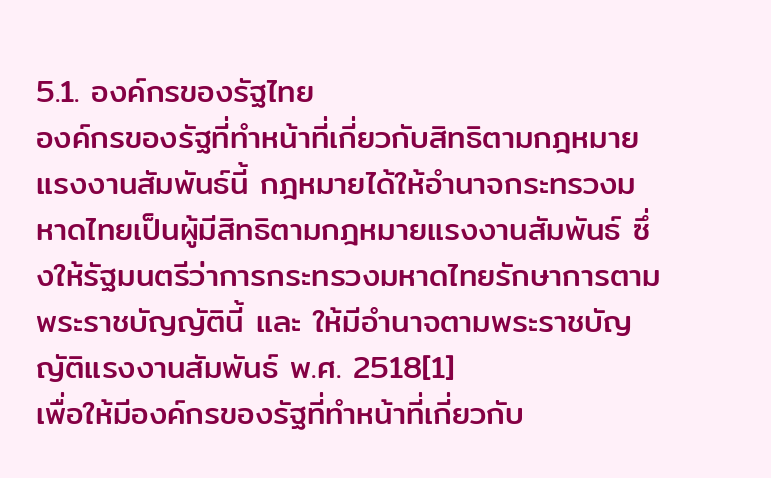5.1. องค์กรของรัฐไทย
องค์กรของรัฐที่ทำหน้าที่เกี่ยวกับสิทธิตามกฎหมายแรงงานสัมพันธ์นี้ กฎหมายได้ให้อำนาจกระทรวงมหาดไทยเป็นผู้มีสิทธิตามกฎหมายแรงงานสัมพันธ์ ซึ่งให้รัฐมนตรีว่าการกระทรวงมหาดไทยรักษาการตามพระราชบัญญัตินี้ และ ให้มีอำนาจตามพระราชบัญญัติแรงงานสัมพันธ์ พ.ศ. 2518[1]
เพื่อให้มีองค์กรของรัฐที่ทำหน้าที่เกี่ยวกับ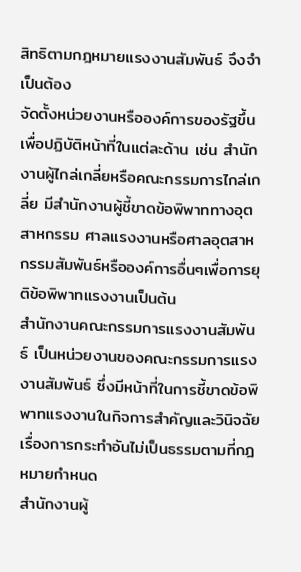สิทธิตามกฎหมายแรงงานสัมพันธ์ จึงจำเป็นต้อง
จัดตั้งหน่วยงานหรือองค์การของรัฐขึ้นเพื่อปฏิบัติหน้าที่ในแต่ละด้าน เช่น สำนักงานผู้ไกล่เกลี่ยหรือคณะกรรมการไกล่เกลี่ย มีสำนักงานผู้ชี้ขาดข้อพิพาททางอุตสาหกรรม ศาลแรงงานหรือศาลอุตสาหกรรมสัมพันธ์หรือองค์การอื่นๆเพื่อการยุติข้อพิพาทแรงงานเป็นต้น
สำนักงานคณะกรรมการแรงงานสัมพันธ์ เป็นหน่วยงานของคณะกรรมการแรงงานสัมพันธ์ ซึ่งมีหน้าที่ในการชี้ขาดข้อพิพาทแรงงานในกิจการสำคัญและวินิจฉัยเรื่องการกระทำอันไม่เป็นธรรมตามที่กฎหมายกำหนด
สำนักงานผู้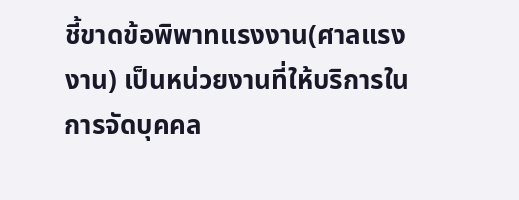ชี้ขาดข้อพิพาทแรงงาน(ศาลแรงงาน) เป็นหน่วยงานที่ให้บริการในการจัดบุคคล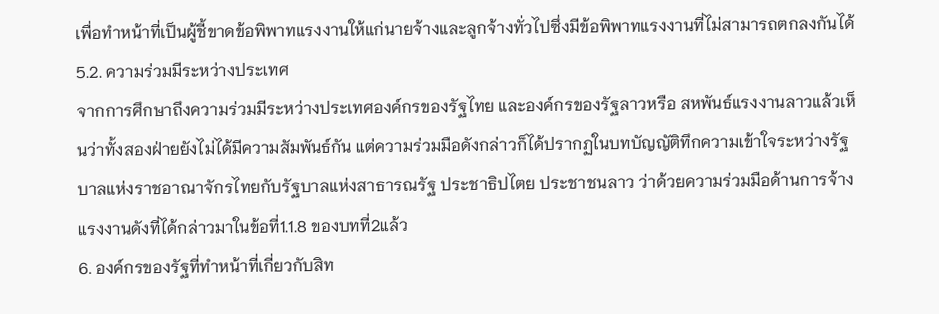เพื่อทำหน้าที่เป็นผู้ชี้ขาดข้อพิพาทแรงงานให้แก่นายจ้างและลูกจ้างทั่วไปซึ่งมีข้อพิพาทแรงงานที่ไม่สามารถตกลงกันได้
5.2. ความร่วมมีระหว่างประเทศ
จากการศึกษาถึงความร่วมมีระหว่างประเทศองค์กรของรัฐไทย และองค์กรของรัฐลาวหรือ สหพันธ์แรงงานลาวแล้วเห็นว่าทั้งสองฝ่ายยังไม่ได้มีความสัมพันธ์กัน แต่ความร่วมมือดังกล่าวก็ได้ปรากฏในบทบัญญัติทึกความเข้าใจระหว่างรัฐบาลแห่งราชอาณาจักรไทยกับรัฐบาลแห่งสาธารณรัฐ ประชาธิปไตย ประชาชนลาว ว่าด้วยความร่วมมือด้านการจ้างแรงงานดังที่ได้กล่าวมาในข้อที่1.1.8 ของบทที่2แล้ว
6. องค์กรของรัฐที่ทำหน้าที่เกี่ยวกับสิท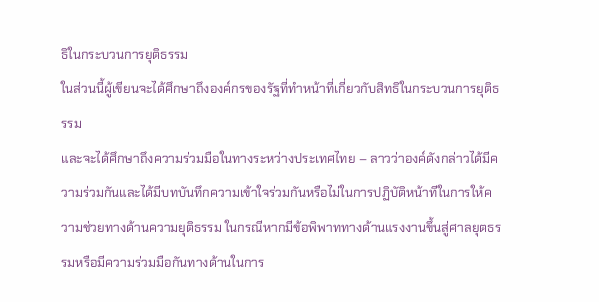ธิในกระบวนการยุติธรรม
ในส่วนนี้ผู้เขียนจะได้ศึกษาถึงองค์กรของรัฐที่ทำหน้าที่เกี่ยวกับสิทธิในกระบวนการยุติธรรม
และจะได้ศึกษาถึงความร่วมมือในทางระหว่างประเทศไทย – ลาวว่าองค์ดังกล่าวได้มีความร่วมกันและได้มีบทบันทึกความเข้าใจร่วมกันหรือไม่ในการปฏิบัติหน้าทีในการให้ความช่วยทางด้านความยุติธรรม ในกรณีหากมีข้อพิพาททางด้านแรงงานขึ้นสู่ศาลยุตธรรมหรือมีความร่วมมือกันทางด้านในการ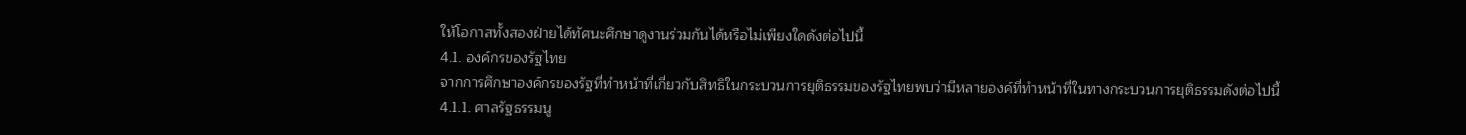ให้โอกาสทั้งสองฝ่ายได้ทัศนะศึกษาดูงานร่วมกันได้หรือไม่เพียงใดดังต่อไปนี้
4.1. องค์กรของรัฐไทย
จากการศึกษาองค์กรของรัฐที่ทำหน้าที่เกี่ยวกับสิทธิในกระบวนการยุติธรรมของรัฐไทยพบว่ามีหลายองค์ที่ทำหน้าที่ในทางกระบวนการยุติธรรมดังต่อไปนี้
4.1.1. ศาลรัฐธรรมนู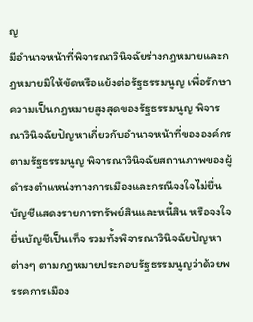ญ
มีอำนาจหน้าที่พิจารณาวินิจฉัยร่างกฎหมายและกฎหมายมิให้ขัดหรือแย้งต่อรัฐธรรมนูญ เพื่อรักษาความเป็นกฎหมายสูงสุดของรัฐธรรมนูญ พิจารณาวินิจฉัยปัญหาเกี่ยวกับอำนาจหน้าที่ขององค์กรตามรัฐธรรมนูญ พิจารณาวินิจฉัยสถานภาพของผู้ดำรงตำแหน่งทางการเมืองและกรณีจงใจไม่ยื่นบัญชีแสดงรายการทรัพย์สินและหนี้สิน หรือจงใจยื่นบัญชีเป็นเท็จ รวมทั้งพิจารณาวินิจฉัยปัญหาต่างๆ ตามกฎหมายประกอบรัฐธรรมนูญว่าด้วยพรรคการเมือง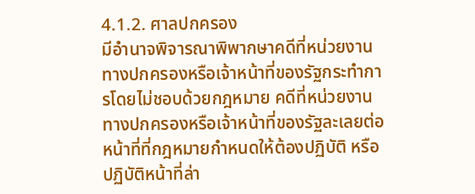4.1.2. ศาลปกครอง
มีอำนาจพิจารณาพิพากษาคดีที่หน่วยงานทางปกครองหรือเจ้าหน้าที่ของรัฐกระทำการโดยไม่ชอบด้วยกฎหมาย คดีที่หน่วยงานทางปกครองหรือเจ้าหน้าที่ของรัฐละเลยต่อหน้าที่ที่กฎหมายกำหนดให้ต้องปฏิบัติ หรือปฏิบัติหน้าที่ล่า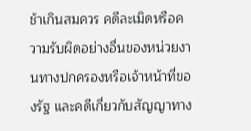ช้าเกินสมควร คดีละเมิดหรือความรับผิดอย่างอื่นของหน่วยงานทางปกครองหรือเจ้าหน้าที่ของรัฐ และคดีเกี่ยวกับสัญญาทาง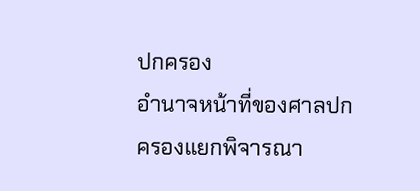ปกครอง
อำนาจหน้าที่ของศาลปกครองแยกพิจารณา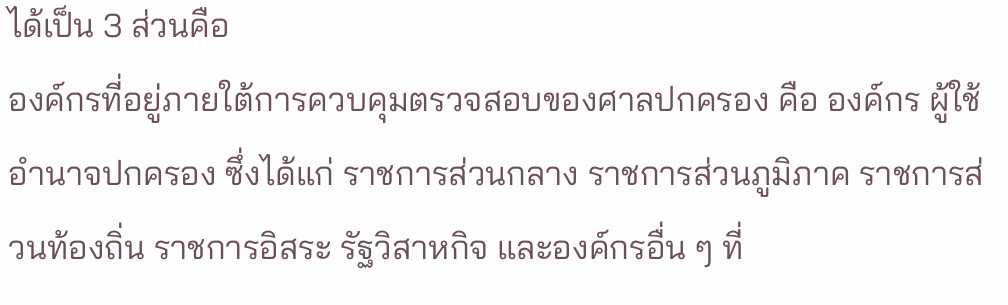ได้เป็น 3 ส่วนคือ
องค์กรที่อยู่ภายใต้การควบคุมตรวจสอบของศาลปกครอง คือ องค์กร ผู้ใช้อำนาจปกครอง ซึ่งได้แก่ ราชการส่วนกลาง ราชการส่วนภูมิภาค ราชการส่วนท้องถิ่น ราชการอิสระ รัฐวิสาหกิจ และองค์กรอื่น ๆ ที่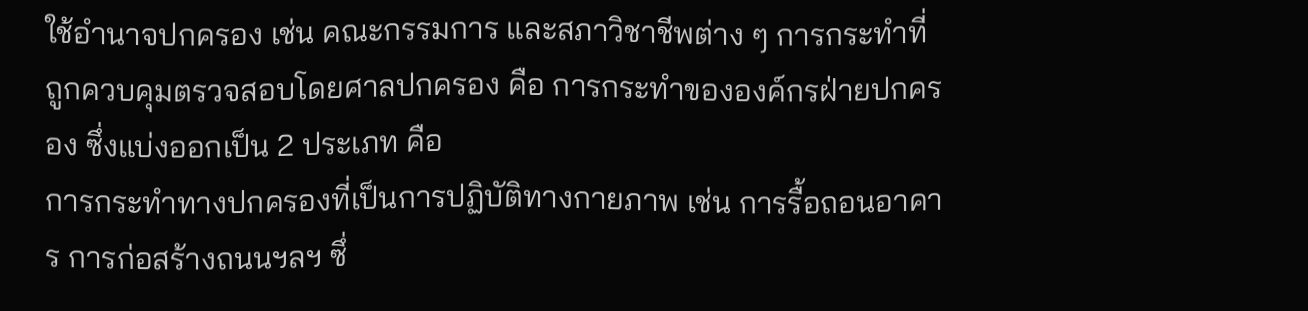ใช้อำนาจปกครอง เช่น คณะกรรมการ และสภาวิชาชีพต่าง ๆ การกระทำที่ถูกควบคุมตรวจสอบโดยศาลปกครอง คือ การกระทำขององค์กรฝ่ายปกครอง ซึ่งแบ่งออกเป็น 2 ประเภท คือ
การกระทำทางปกครองที่เป็นการปฏิบัติทางกายภาพ เช่น การรื้อถอนอาคาร การก่อสร้างถนนฯลฯ ซึ่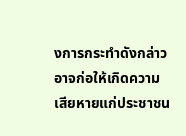งการกระทำดังกล่าวอาจก่อให้เกิดความเสียหายแก่ประชาชน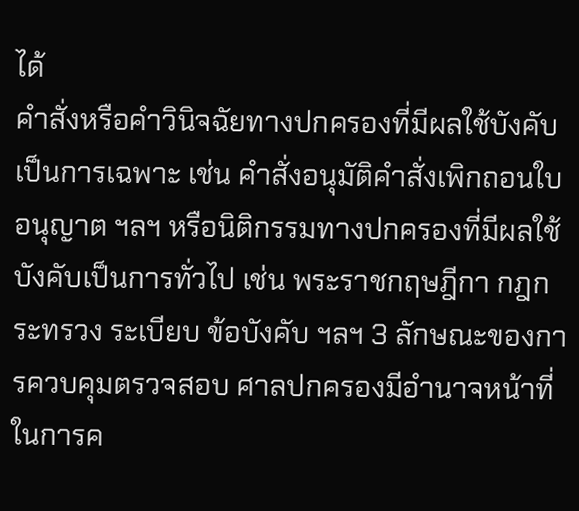ได้
คำสั่งหรือคำวินิจฉัยทางปกครองที่มีผลใช้บังคับเป็นการเฉพาะ เช่น คำสั่งอนุมัติคำสั่งเพิกถอนใบอนุญาต ฯลฯ หรือนิติกรรมทางปกครองที่มีผลใช้บังคับเป็นการทั่วไป เช่น พระราชกฤษฎีกา กฎกระทรวง ระเบียบ ข้อบังคับ ฯลฯ 3 ลักษณะของการควบคุมตรวจสอบ ศาลปกครองมีอำนาจหน้าที่ในการค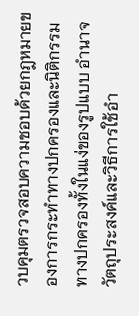วบคุมตรวจสอบความชอบด้วยกฎหมายของการกระทำทางปกครองและนิติกรรมทางปกครองทั้งในแง่ของรูปแบบ อำนาจ วัตถุประสงค์และวิธีการใช้อำ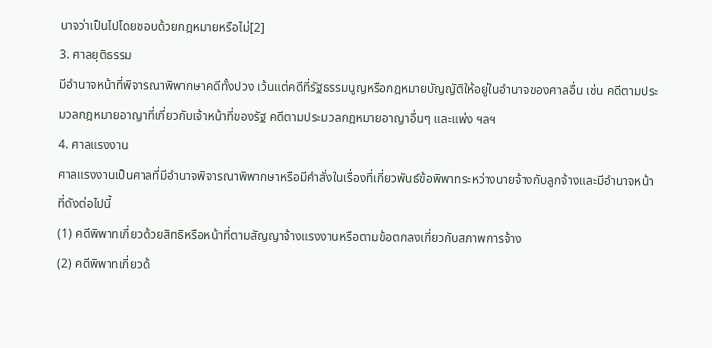นาจว่าเป็นไปโดยชอบด้วยกฎหมายหรือไม่[2]
3. ศาลยุติธรรม
มีอำนาจหน้าที่พิจารณาพิพากษาคดีทั้งปวง เว้นแต่คดีที่รัฐธรรมนูญหรือกฎหมายบัญญัติให้อยู่ในอำนาจของศาลอื่น เช่น คดีตามประมวลกฎหมายอาญาที่เกี่ยวกับเจ้าหน้าที่ของรัฐ คดีตามประมวลกฎหมายอาญาอื่นๆ และแพ่ง ฯลฯ
4. ศาลแรงงาน
ศาลแรงงานเป็นศาลที่มีอำนาจพิจารณาพิพากษาหรือมีคำสั่งในเรื่องที่เกี่ยวพันธ์ข้อพิพาทระหว่างนายจ้างกับลูกจ้างและมีอำนาจหน้าที่ดังต่อไปนี้
(1) คดีพิพาทเกี่ยวด้วยสิทธิหรือหน้าที่ตามสัญญาจ้างแรงงานหรือตามข้อตกลงเกี่ยวกับสภาพการจ้าง
(2) คดีพิพาทเกี่ยวด้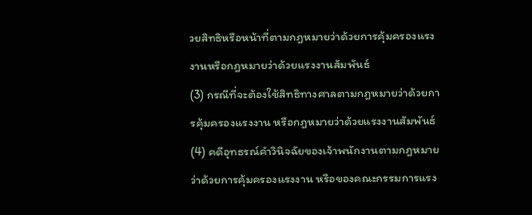วยสิทธิหรือหน้าที่ตามกฎหมายว่าด้วยการคุ้มครองแรงงานหรือกฎหมายว่าด้วยแรงงานสัมพันธ์
(3) กรณีที่จะต้องใช้สิทธิทางศาลตามกฎหมายว่าด้วยการคุ้มครองแรงงาน หรือกฎหมายว่าด้วยแรงงานสัมพันธ์
(4) คดีอุทธรณ์คำวินิจฉัยของเจ้าพนักงานตามกฎหมายว่าด้วยการคุ้มครองแรงงาน หรือของคณะกรรมการแรง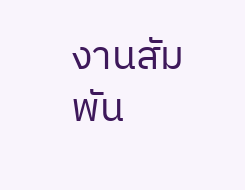งานสัมพัน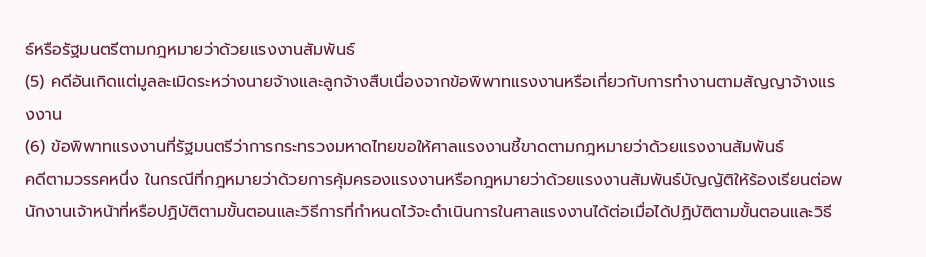ธ์หรือรัฐมนตรีตามกฎหมายว่าด้วยแรงงานสัมพันธ์
(5) คดีอันเกิดแต่มูลละเมิดระหว่างนายจ้างและลูกจ้างสืบเนื่องจากข้อพิพาทแรงงานหรือเกี่ยวกับการทำงานตามสัญญาจ้างแรงงาน
(6) ข้อพิพาทแรงงานที่รัฐมนตรีว่าการกระทรวงมหาดไทยขอให้ศาลแรงงานชี้ขาดตามกฎหมายว่าด้วยแรงงานสัมพันธ์
คดีตามวรรคหนึ่ง ในกรณีที่กฎหมายว่าด้วยการคุ้มครองแรงงานหรือกฎหมายว่าด้วยแรงงานสัมพันธ์บัญญัติให้ร้องเรียนต่อพนักงานเจ้าหน้าที่หรือปฏิบัติตามขั้นตอนและวิธีการที่กำหนดไว้จะดำเนินการในศาลแรงงานได้ต่อเมื่อได้ปฏิบัติตามขั้นตอนและวิธี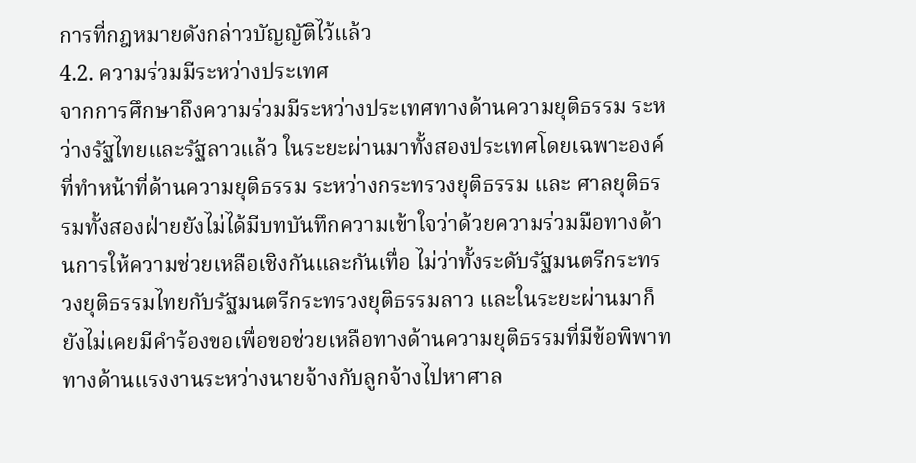การที่กฎหมายดังกล่าวบัญญัติไว้แล้ว
4.2. ความร่วมมีระหว่างประเทศ
จากการศึกษาถึงความร่วมมีระหว่างประเทศทางด้านความยุติธรรม ระหว่างรัฐไทยและรัฐลาวแล้ว ในระยะผ่านมาทั้งสองประเทศโดยเฉพาะองค์ที่ทำหน้าที่ด้านความยุติธรรม ระหว่างกระทรวงยุติธรรม และ ศาลยุติธรรมทั้งสองฝ่ายยังไม่ได้มีบทบันทึกความเข้าใจว่าด้วยความร่วมมือทางด้านการให้ความช่วยเหลือเชิงกันและกันเทื่อ ไม่ว่าทั้งระดับรัฐมนตรีกระทรวงยุติธรรมไทยกับรัฐมนตรีกระทรวงยุติธรรมลาว และในระยะผ่านมาก็ยังไม่เคยมีคำร้องขอเพื่อขอช่วยเหลือทางด้านความยุติธรรมที่มีข้อพิพาททางด้านแรงงานระหว่างนายจ้างกับลูกจ้างไปหาศาล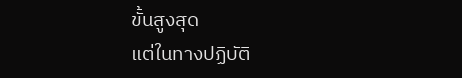ขั้นสูงสุด
แต่ในทางปฏิบัติ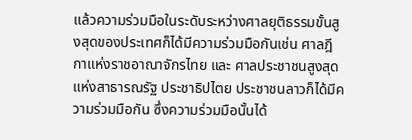แล้วความร่วมมือในระดับระหว่างศาลยุติธรรมขั้นสูงสุดของประเทศก็ได้มีความร่วมมือกันเช่น ศาลฎีกาแห่งราชอาณาจักรไทย และ ศาลประชาชนสูงสุดแห่งสาธารณรัฐ ประชาธิปไตย ประชาชนลาวก็ได้มีความร่วมมือกัน ซึ่งความร่วมมือนั้นได้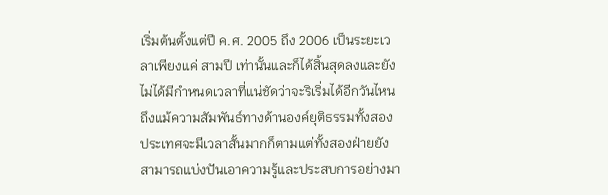เริ่มต้นตั้งแต่ปี ค.ศ. 2005 ถึง 2006 เป็นระยะเวลาเพียงแค่ สามปี เท่านั้นและก็ได้สิ้นสุดลงและยังไม่ได้มีกำหนดเวลาที่แน่ชัดว่าจะริเริ่มได้อีกวันไหน ถึงแม้ความสัมพันธ์ทางด้านองค์ยุติธรรมทั้งสองประเทศจะมีเวลาสั้นมากก็ตามแต่ทั้งสองฝ่ายยังสามารถแบ่งปันเอาความรู้และประสบการอย่างมา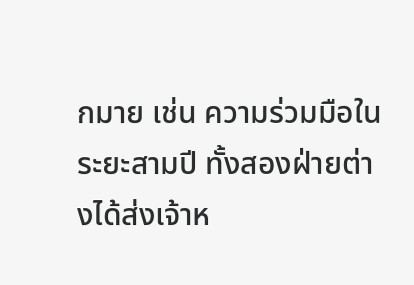กมาย เช่น ความร่วมมือในระยะสามปี ทั้งสองฝ่ายต่างได้ส่งเจ้าห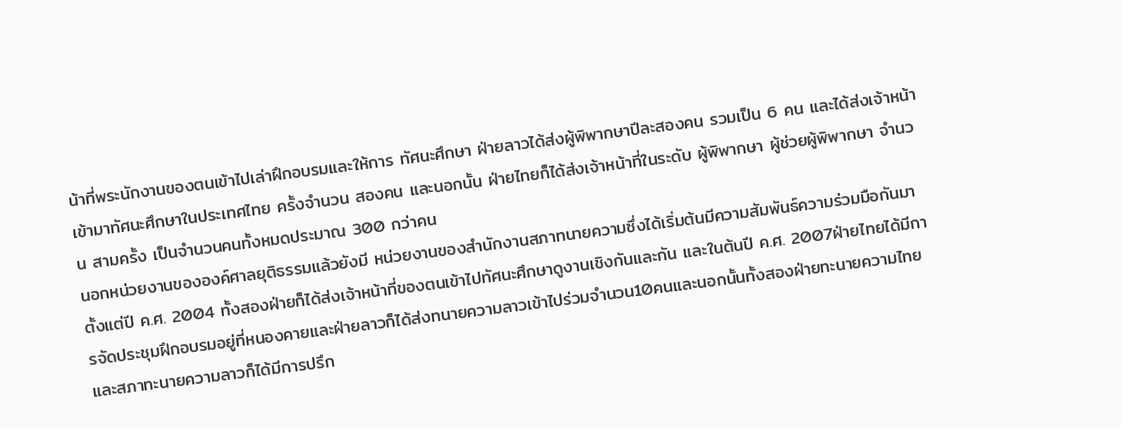น้าที่พระนักงานของตนเข้าไปเล่าฝึกอบรมและให้การ ทัศนะศึกษา ฝ่ายลาวได้ส่งผู้พิพากษาปีละสองคน รวมเป็น 6 คน และได้ส่งเจ้าหน้าเข้ามาทัศนะศึกษาในประเทศไทย ครั้งจำนวน สองคน และนอกนั้น ฝ่ายไทยก็ได้ส่งเจ้าหน้าที่ในระดับ ผู้พิพากษา ผู้ช่วยผู้พิพากษา จำนวน สามครั้ง เป็นจำนวนคนทั้งหมดประมาณ 300 กว่าคน
นอกหน่วยงานขององค์ศาลยุติธรรมแล้วยังมี หน่วยงานของสำนักงานสภาทนายความซึ่งได้เริ่มต้นมีความสัมพันธ์ความร่วมมือกันมาตั้งแต่ปี ค.ศ. 2004 ทั้งสองฝ่ายก็ได้ส่งเจ้าหน้าที่ของตนเข้าไปทัศนะศึกษาดูงานเชิงกันและกัน และในต้นปี ค.ศ. 2007ฝ่ายไทยได้มีการจัดประชุมฝึกอบรมอยู่ที่หนองคายและฝ่ายลาวก็ได้ส่งทนายความลาวเข้าไปร่วมจำนวน10คนและนอกนั้นทั้งสองฝ่ายทะนายความไทยและสภาทะนายความลาวก็ได้มีการปรึก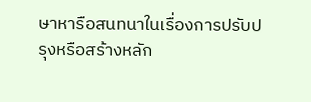ษาหารือสนทนาในเรื่องการปรับปรุงหรือสร้างหลัก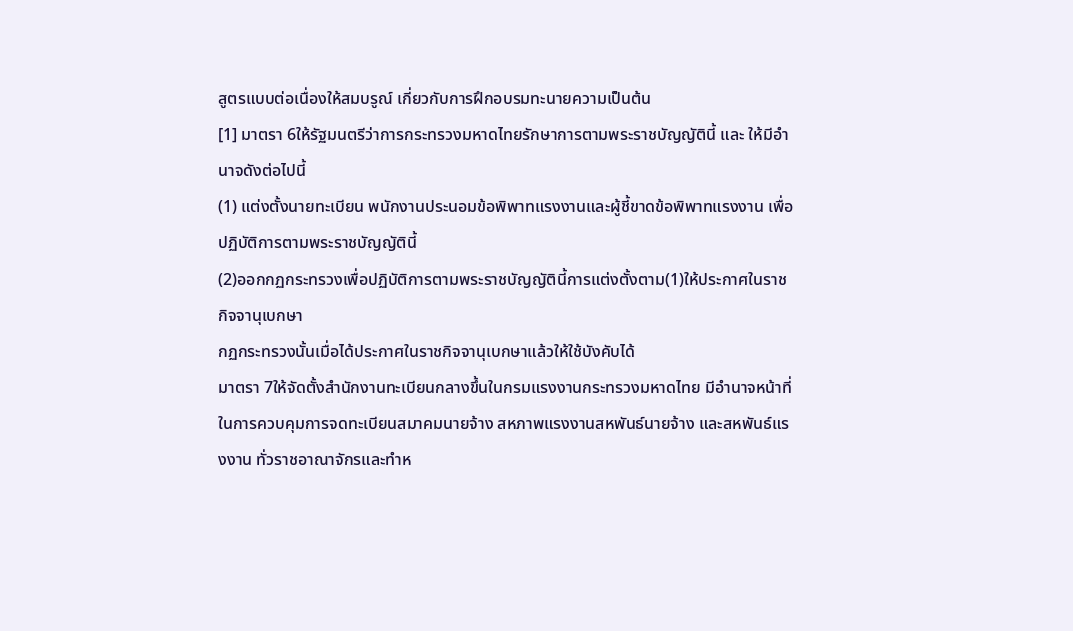สูตรแบบต่อเนื่องให้สมบรูณ์ เกี่ยวกับการฝึกอบรมทะนายความเป็นต้น
[1] มาตรา 6ให้รัฐมนตรีว่าการกระทรวงมหาดไทยรักษาการตามพระราชบัญญัตินี้ และ ให้มีอำนาจดังต่อไปนี้
(1) แต่งตั้งนายทะเบียน พนักงานประนอมข้อพิพาทแรงงานและผู้ชี้ขาดข้อพิพาทแรงงาน เพื่อปฏิบัติการตามพระราชบัญญัตินี้
(2)ออกกฏกระทรวงเพื่อปฏิบัติการตามพระราชบัญญัตินี้การแต่งตั้งตาม(1)ให้ประกาศในราชกิจจานุเบกษา
กฏกระทรวงนั้นเมื่อได้ประกาศในราชกิจจานุเบกษาแล้วให้ใช้บังคับได้
มาตรา 7ให้จัดตั้งสำนักงานทะเบียนกลางขึ้นในกรมแรงงานกระทรวงมหาดไทย มีอำนาจหน้าที่ในการควบคุมการจดทะเบียนสมาคมนายจ้าง สหภาพแรงงานสหพันธ์นายจ้าง และสหพันธ์แรงงาน ทั่วราชอาณาจักรและทำห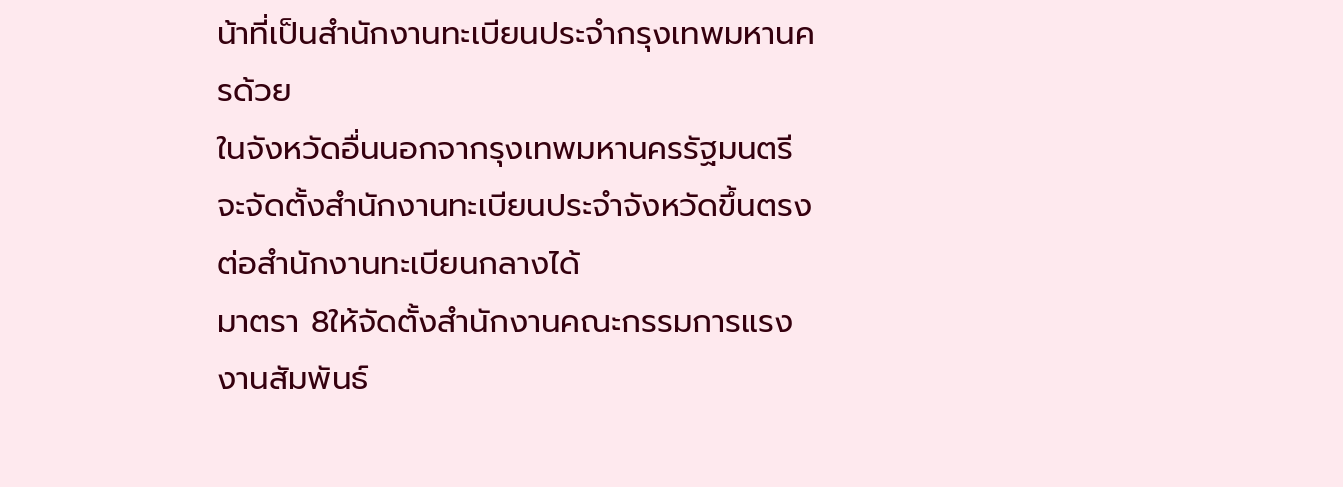น้าที่เป็นสำนักงานทะเบียนประจำกรุงเทพมหานครด้วย
ในจังหวัดอื่นนอกจากรุงเทพมหานครรัฐมนตรีจะจัดตั้งสำนักงานทะเบียนประจำจังหวัดขึ้นตรงต่อสำนักงานทะเบียนกลางได้
มาตรา 8ให้จัดตั้งสำนักงานคณะกรรมการแรงงานสัมพันธ์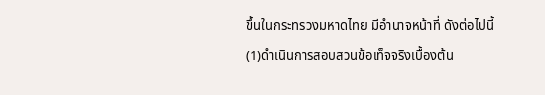ขึ้นในกระทรวงมหาดไทย มีอำนาจหน้าที่ ดังต่อไปนี้
(1)ดำเนินการสอบสวนข้อเท็จจริงเบื้องต้น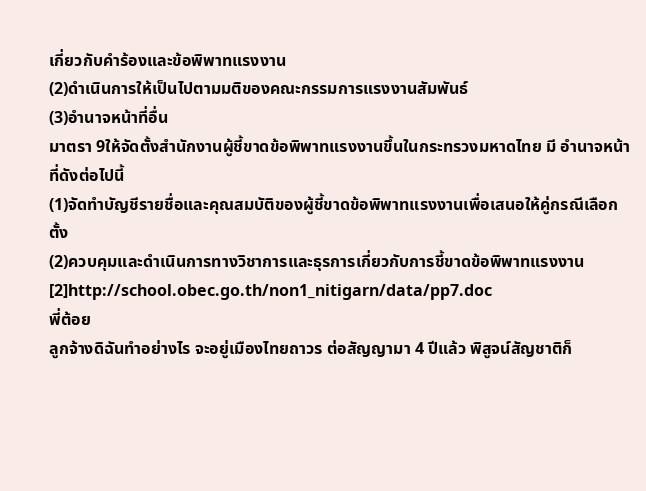เกี่ยวกับคำร้องและข้อพิพาทแรงงาน
(2)ดำเนินการให้เป็นไปตามมติของคณะกรรมการแรงงานสัมพันธ์
(3)อำนาจหน้าที่อื่น
มาตรา 9ให้จัดตั้งสำนักงานผู้ชี้ขาดข้อพิพาทแรงงานขึ้นในกระทรวงมหาดไทย มี อำนาจหน้าที่ดังต่อไปนี้
(1)จัดทำบัญชีรายชื่อและคุณสมบัติของผู้ชี้ขาดข้อพิพาทแรงงานเพื่อเสนอให้คู่กรณีเลือกตั้ง
(2)ควบคุมและดำเนินการทางวิชาการและธุรการเกี่ยวกับการชี้ขาดข้อพิพาทแรงงาน
[2]http://school.obec.go.th/non1_nitigarn/data/pp7.doc
พี่ต้อย
ลูกจ้างดิฉันทำอย่างไร จะอยู่เมืองไทยถาวร ต่อสัญญามา 4 ปีแล้ว พิสูจน์สัญชาติก็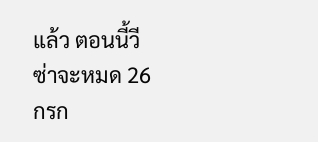แล้ว ตอนนี้วีซ่าจะหมด 26 กรก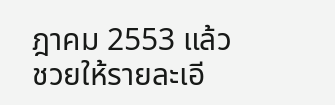ฎาคม 2553 แล้ว
ชวยให้รายละเอี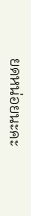ยดหน่อยนะคะ